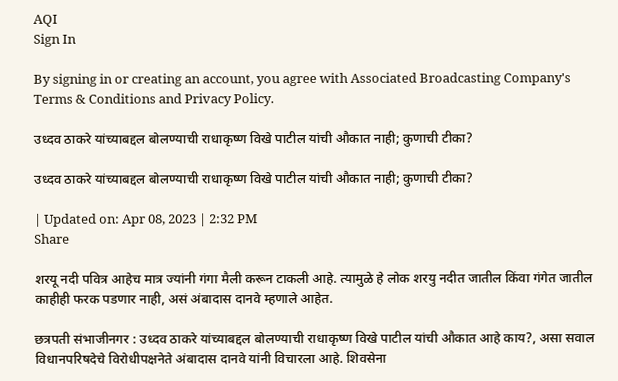AQI
Sign In

By signing in or creating an account, you agree with Associated Broadcasting Company's Terms & Conditions and Privacy Policy.

उध्दव ठाकरे यांच्याबद्दल बोलण्याची राधाकृष्ण विखे पाटील यांची औकात नाही; कुणाची टीका?

उध्दव ठाकरे यांच्याबद्दल बोलण्याची राधाकृष्ण विखे पाटील यांची औकात नाही; कुणाची टीका?

| Updated on: Apr 08, 2023 | 2:32 PM
Share

शरयू नदी पवित्र आहेच मात्र ज्यांनी गंगा मैली करून टाकली आहे. त्यामुळे हे लोक शरयु नदीत जातील किंवा गंगेत जातील काहीही फरक पडणार नाही, असं अंबादास दानवे म्हणाले आहेत.

छत्रपती संभाजीनगर : उध्दव ठाकरे यांच्याबद्दल बोलण्याची राधाकृष्ण विखे पाटील यांची औकात आहे काय?, असा सवाल विधानपरिषदेचे विरोधीपक्षनेते अंबादास दानवे यांनी विचारला आहे. शिवसेना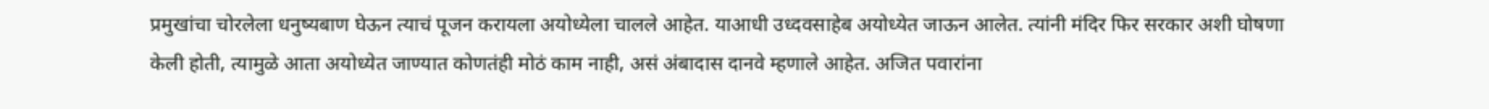प्रमुखांचा चोरलेला धनुष्यबाण घेऊन त्याचं पूजन करायला अयोध्येला चालले आहेत. याआधी उध्दवसाहेब अयोध्येत जाऊन आलेत. त्यांनी मंदिर फिर सरकार अशी घोषणा केली होती, त्यामुळे आता अयोध्येत जाण्यात कोणतंही मोठं काम नाही, असं अंबादास दानवे म्हणाले आहेत. अजित पवारांना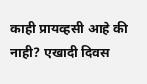काही प्रायव्हसी आहे की नाही? एखादी दिवस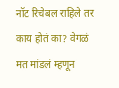नॉट रिचेबल राहिले तर काय होतं का? वेगळं मत मांडलं म्हणून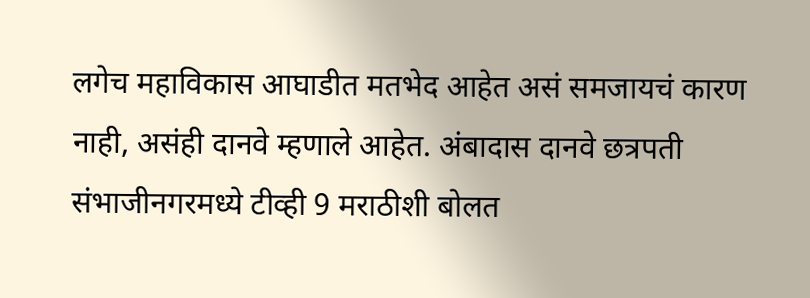लगेच महाविकास आघाडीत मतभेद आहेत असं समजायचं कारण नाही, असंही दानवे म्हणाले आहेत. अंबादास दानवे छत्रपती संभाजीनगरमध्ये टीव्ही 9 मराठीशी बोलत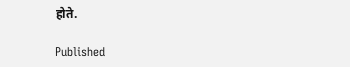होते.

Published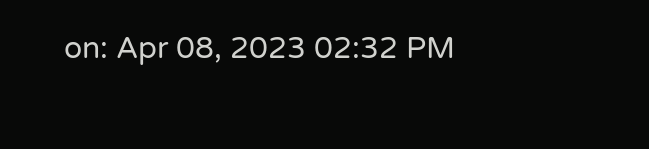on: Apr 08, 2023 02:32 PM